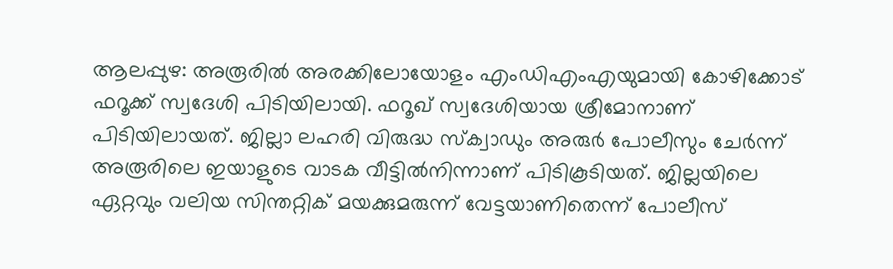ആലപ്പുഴ: അരൂരിൽ അരക്കിലോയോളം എംഡിഎംഎയുമായി കോഴിക്കോട് ഫറൂക്ക് സ്വദേശി പിടിയിലായി. ഫറൂഖ് സ്വദേശിയായ ശ്രീമോനാണ് പിടിയിലായത്. ജില്ലാ ലഹരി വിരുദ്ധ സ്ക്വാഡും അരുർ പോലീസും ചേർന്ന് അരൂരിലെ ഇയാളുടെ വാടക വീട്ടിൽനിന്നാണ് പിടികൂടിയത്. ജില്ലയിലെ ഏറ്റവും വലിയ സിന്തറ്റിക് മയക്കുമരുന്ന് വേട്ടയാണിതെന്ന് പോലീസ്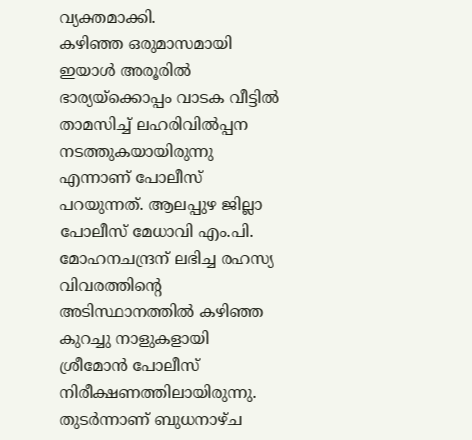വ്യക്തമാക്കി.
കഴിഞ്ഞ ഒരുമാസമായി ഇയാൾ അരൂരിൽ ഭാര്യയ്ക്കൊപ്പം വാടക വീട്ടിൽ താമസിച്ച് ലഹരിവിൽപ്പന നടത്തുകയായിരുന്നു എന്നാണ് പോലീസ് പറയുന്നത്. ആലപ്പുഴ ജില്ലാ പോലീസ് മേധാവി എം.പി. മോഹനചന്ദ്രന് ലഭിച്ച രഹസ്യ വിവരത്തിന്റെ അടിസ്ഥാനത്തിൽ കഴിഞ്ഞ കുറച്ചു നാളുകളായി ശ്രീമോൻ പോലീസ് നിരീക്ഷണത്തിലായിരുന്നു. തുടർന്നാണ് ബുധനാഴ്ച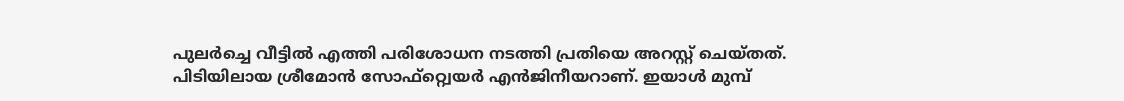പുലർച്ചെ വീട്ടിൽ എത്തി പരിശോധന നടത്തി പ്രതിയെ അറസ്റ്റ് ചെയ്തത്.
പിടിയിലായ ശ്രീമോൻ സോഫ്റ്റ്വെയർ എൻജിനീയറാണ്. ഇയാൾ മുമ്പ്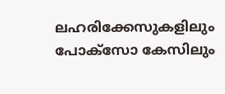ലഹരിക്കേസുകളിലും പോക്സോ കേസിലും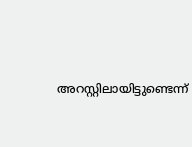അറസ്റ്റിലായിട്ടുണ്ടെന്ന്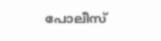പോലീസ്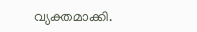വ്യക്തമാക്കി.